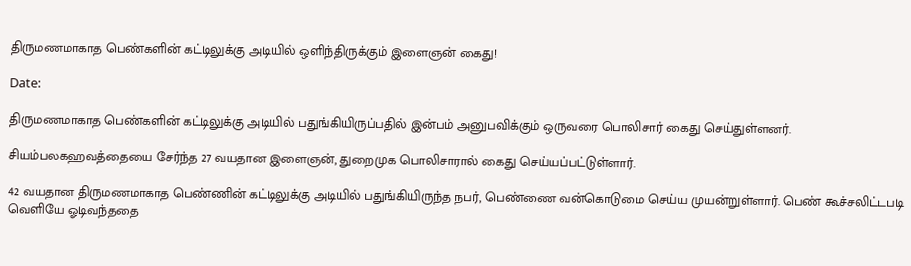திருமணமாகாத பெண்களின் கட்டிலுக்கு அடியில் ஒளிந்திருக்கும் இளைஞன் கைது!

Date:

திருமணமாகாத பெண்களின் கட்டிலுக்கு அடியில் பதுங்கியிருப்பதில் இன்பம் அனுபவிக்கும் ஒருவரை பொலிசார் கைது செய்துள்ளனர்.

சியம்பலகஹவத்தையை சேர்ந்த 27 வயதான இளைஞன், துறைமுக பொலிசாரால் கைது செய்யப்பட்டுள்ளார்.

42 வயதான திருமணமாகாத பெண்ணின் கட்டிலுக்கு அடியில் பதுங்கியிருந்த நபர், பெண்ணை வன்கொடுமை செய்ய முயன்றுள்ளார். பெண் கூச்சலிட்டபடி வெளியே ஓடிவந்ததை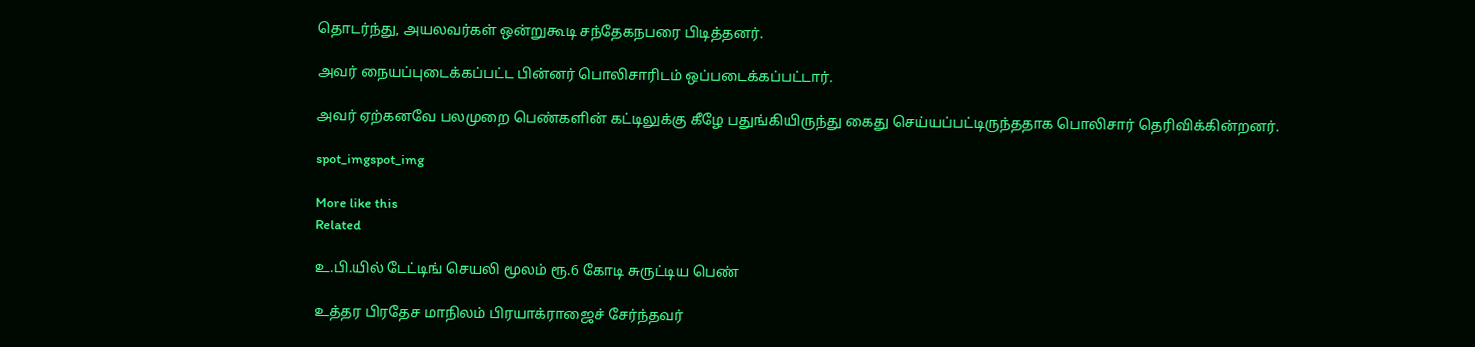தொடர்ந்து, அயலவர்கள் ஒன்றுகூடி சந்தேகநபரை பிடித்தனர்.

அவர் நையப்புடைக்கப்பட்ட பின்னர் பொலிசாரிடம் ஒப்படைக்கப்பட்டார்.

அவர் ஏற்கனவே பலமுறை பெண்களின் கட்டிலுக்கு கீழே பதுங்கியிருந்து கைது செய்யப்பட்டிருந்ததாக பொலிசார் தெரிவிக்கின்றனர்.

spot_imgspot_img

More like this
Related

உ.பி.யில் டேட்டிங் செயலி மூலம் ரூ.6 கோடி சுருட்டிய பெண்

உத்தர பிரதேச மாநிலம் பிரயாக்ராஜைச் சேர்ந்தவர்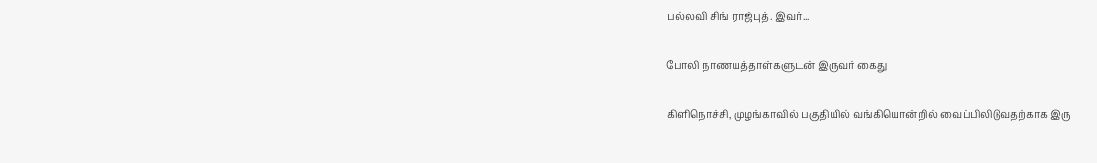பல்லவி சிங் ராஜ்புத். இவர்...

போலி நாணயத்தாள்களுடன் இருவர் கைது

கிளிநொச்சி, முழங்காவில் பகுதியில் வங்கியொன்றில் வைப்பிலிடுவதற்காக இரு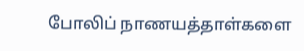போலிப் நாணயத்தாள்களை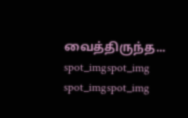வைத்திருந்த...
spot_imgspot_img
spot_imgspot_img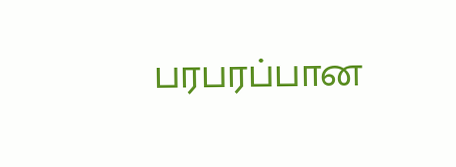பரபரப்பான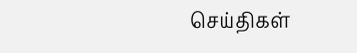செய்திகள்